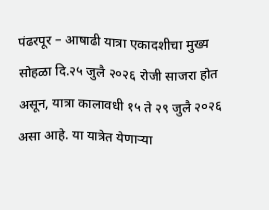पंढरपूर – आषाढी यात्रा एकादशीचा मुख्य सोहळा दि.२५ जुलै २०२६ रोजी साजरा होत असून, यात्रा कालावधी १५ ते २९ जुलै २०२६ असा आहे. या यात्रेत येणाऱ्या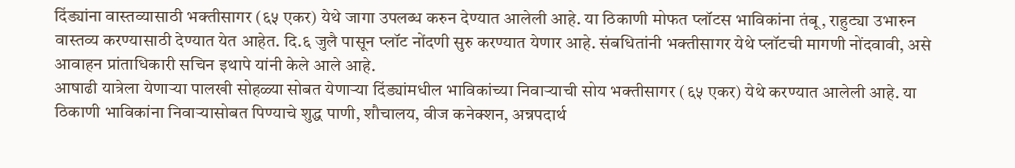दिंड्यांना वास्तव्यासाठी भक्तीसागर (६५ एकर) येथे जागा उपलब्ध करुन देण्यात आलेली आहे. या ठिकाणी मोफत प्लॉटस भाविकांना तंबू, राहुट्या उभारुन वास्तव्य करण्यासाठी देण्यात येत आहेत. दि.६ जुलै पासून प्लॉट नोंदणी सुरु करण्यात येणार आहे. संबधितांनी भक्तीसागर येथे प्लॉटची मागणी नोंदवावी, असे आवाहन प्रांताधिकारी सचिन इथापे यांनी केले आले आहे.
आषाढी यात्रेला येणाऱ्या पालखी सोहळ्या सोबत येणाऱ्या दिंड्यांमधील भाविकांच्या निवाऱ्याची सोय भक्तीसागर (६५ एकर) येथे करण्यात आलेली आहे. या ठिकाणी भाविकांना निवाऱ्यासोबत पिण्याचे शुद्ध पाणी, शौचालय, वीज कनेक्शन, अन्नपदार्थ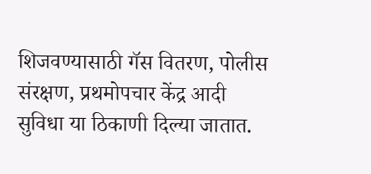शिजवण्यासाठी गॅस वितरण, पोलीस संरक्षण, प्रथमोपचार केंद्र आदी सुविधा या ठिकाणी दिल्या जातात.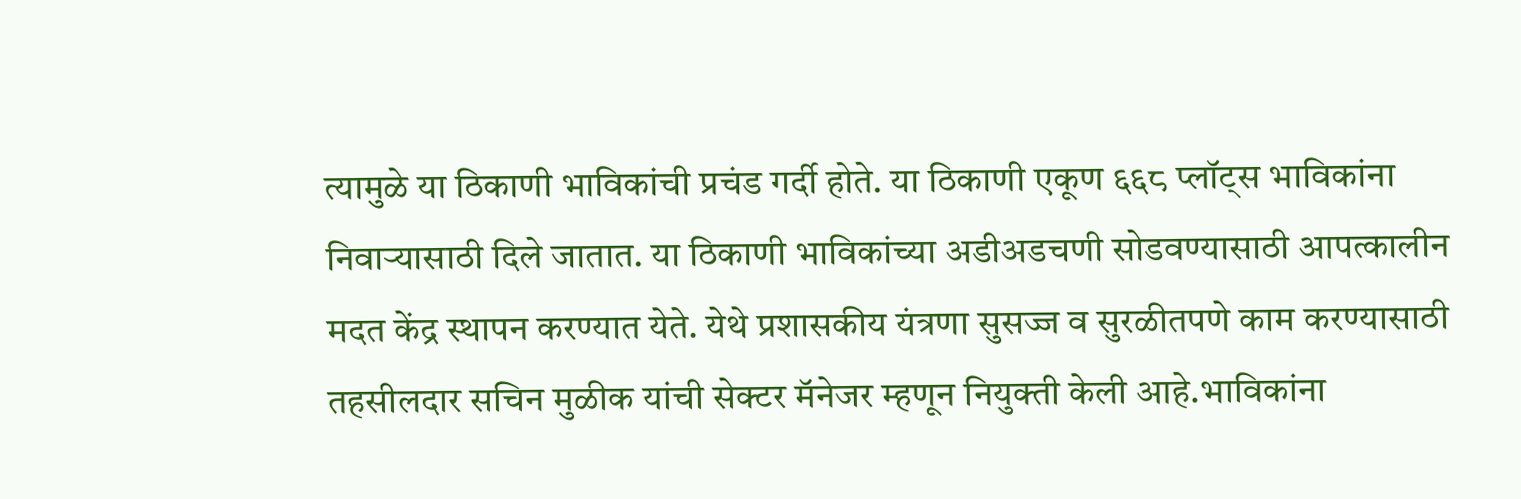त्यामुळे या ठिकाणी भाविकांची प्रचंड गर्दी होते. या ठिकाणी एकूण ६६८ प्लॉट्स भाविकांना निवाऱ्यासाठी दिले जातात. या ठिकाणी भाविकांच्या अडीअडचणी सोडवण्यासाठी आपत्कालीन मदत केंद्र स्थापन करण्यात येते. येथे प्रशासकीय यंत्रणा सुसज्ज व सुरळीतपणे काम करण्यासाठी तहसीलदार सचिन मुळीक यांची सेक्टर मॅनेजर म्हणून नियुक्ती केली आहे.भाविकांना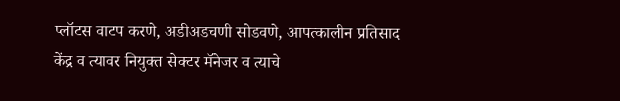प्लॉटस वाटप करणे, अडीअडचणी सोडवणे, आपत्कालीन प्रतिसाद केंद्र व त्यावर नियुक्त सेक्टर मॅनेजर व त्याचे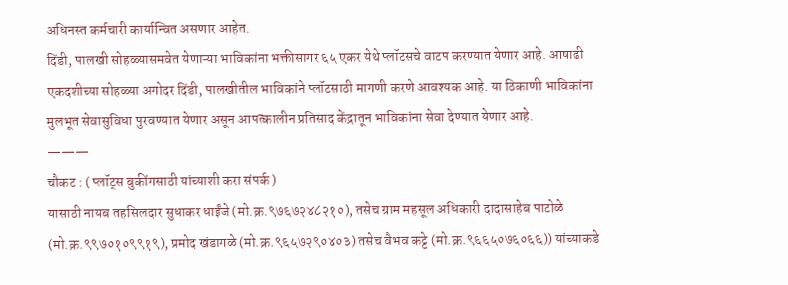अधिनस्त कर्मचारी कार्यान्वित असणार आहेत.
दिंडी, पालखी सोहळ्यासमवेत येणाऱ्या भाविकांना भक्तीसागर ६५ एकर येथे प्लॉटसचे वाटप करण्यात येणार आहे. आषाढी एकदशीच्या सोहळ्या अगोदर दिंडी, पालखीतील भाविकांने प्लॉटसाठी मागणी करणे आवश्यक आहे. या ठिकाणी भाविकांना मुलभूत सेवासुविधा पुरवण्यात येणार असून आपत्कालीन प्रतिसाद केंद्रातून भाविकांना सेवा देण्यात येणार आहे.
———
चौकट : ( प्लॉट्स बुकींगसाठी यांच्याशी करा संपर्क )
यासाठी नायब तहसिलदार सुधाकर धाईंजे (मो.क्र.९७६७२४८२१०), तसेच ग्राम महसूल अधिकारी दादासाहेब पाटोळे (मो.क्र.९९७०१०९९१९), प्रमोद खंडागळे (मो.क्र.९६५७२९०४०३) तसेच वैभव कट्टे (मो.क्र.९६६५०७६०६६)) यांच्याकडे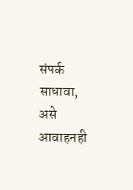संपर्क साधावा, असे आवाहनही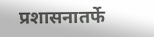प्रशासनातर्फे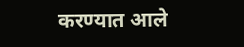करण्यात आले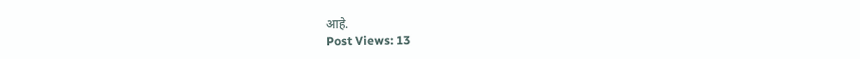आहे.
Post Views: 13